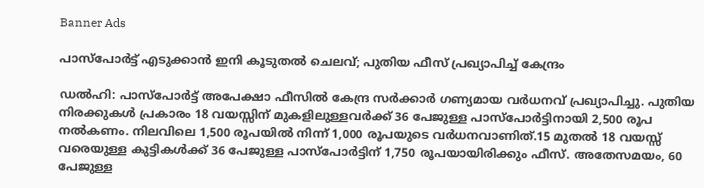Banner Ads

പാസ്‌പോർട്ട് എടുക്കാൻ ഇനി കൂടുതൽ ചെലവ്; പുതിയ ഫീസ് പ്രഖ്യാപിച്ച് കേന്ദ്രം

ഡൽഹി: പാസ്‌പോർട്ട് അപേക്ഷാ ഫീസിൽ കേന്ദ്ര സർക്കാർ ഗണ്യമായ വർധനവ് പ്രഖ്യാപിച്ചു. പുതിയ നിരക്കുകൾ പ്രകാരം 18 വയസ്സിന് മുകളിലുള്ളവർക്ക് 36 പേജുള്ള പാസ്‌പോർട്ടിനായി 2,500 രൂപ നൽകണം. നിലവിലെ 1,500 രൂപയിൽ നിന്ന് 1,000 രൂപയുടെ വർധനവാണിത്.15 മുതൽ 18 വയസ്സ് വരെയുള്ള കുട്ടികൾക്ക് 36 പേജുള്ള പാസ്‌പോർട്ടിന് 1,750 രൂപയായിരിക്കും ഫീസ്. അതേസമയം, 60 പേജുള്ള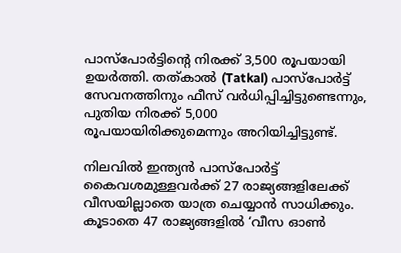പാസ്‌പോർട്ടിന്റെ നിരക്ക് 3,500 രൂപയായി ഉയർത്തി. തത്കാൽ (Tatkal) പാസ്‌പോർട്ട് സേവനത്തിനും ഫീസ് വർധിപ്പിച്ചിട്ടുണ്ടെന്നും, പുതിയ നിരക്ക് 5,000 രൂപയായിരിക്കുമെന്നും അറിയിച്ചിട്ടുണ്ട്.

നിലവിൽ ഇന്ത്യൻ പാസ്‌പോർട്ട് കൈവശമുള്ളവർക്ക് 27 രാജ്യങ്ങളിലേക്ക് വീസയില്ലാതെ യാത്ര ചെയ്യാൻ സാധിക്കും. കൂടാതെ 47 രാജ്യങ്ങളിൽ ‘വീസ ഓൺ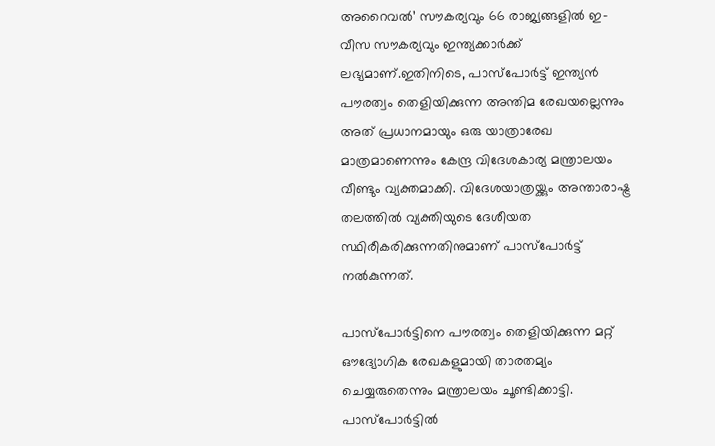അറൈവൽ’ സൗകര്യവും 66 രാജ്യങ്ങളിൽ ഇ-വീസ സൗകര്യവും ഇന്ത്യക്കാർക്ക് ലഭ്യമാണ്.ഇതിനിടെ, പാസ്‌പോർട്ട് ഇന്ത്യൻ പൗരത്വം തെളിയിക്കുന്ന അന്തിമ രേഖയല്ലെന്നും അത് പ്രധാനമായും ഒരു യാത്രാരേഖ മാത്രമാണെന്നും കേന്ദ്ര വിദേശകാര്യ മന്ത്രാലയം വീണ്ടും വ്യക്തമാക്കി. വിദേശയാത്രയ്ക്കും അന്താരാഷ്ട്ര തലത്തിൽ വ്യക്തിയുടെ ദേശീയത സ്ഥിരീകരിക്കുന്നതിനുമാണ് പാസ്‌പോർട്ട് നൽകുന്നത്.

പാസ്‌പോർട്ടിനെ പൗരത്വം തെളിയിക്കുന്ന മറ്റ് ഔദ്യോഗിക രേഖകളുമായി താരതമ്യം ചെയ്യരുതെന്നും മന്ത്രാലയം ചൂണ്ടിക്കാട്ടി. പാസ്‌പോർട്ടിൽ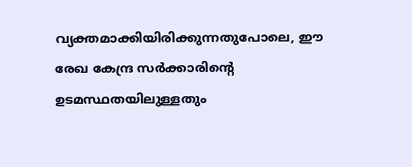വ്യക്തമാക്കിയിരിക്കുന്നതുപോലെ, ഈ രേഖ കേന്ദ്ര സർക്കാരിന്റെ ഉടമസ്ഥതയിലുള്ളതും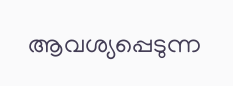ആവശ്യപ്പെടുന്ന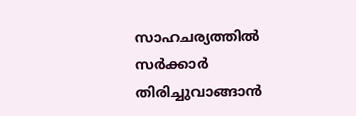സാഹചര്യത്തിൽ സർക്കാർ തിരിച്ചുവാങ്ങാൻ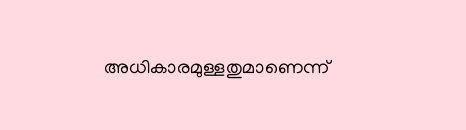അധികാരമുള്ളതുമാണെന്ന്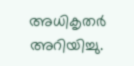അധികൃതർ അറിയിച്ചു.